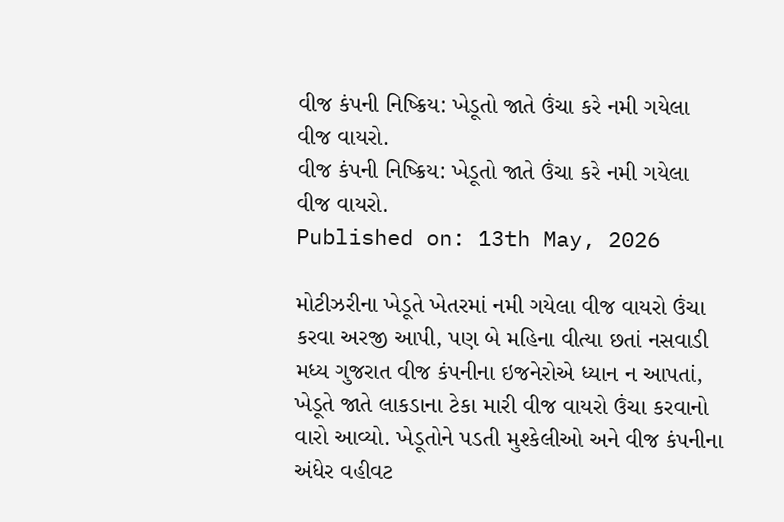વીજ કંપની નિષ્ક્રિય: ખેડૂતો જાતે ઉંચા કરે નમી ગયેલા વીજ વાયરો.
વીજ કંપની નિષ્ક્રિય: ખેડૂતો જાતે ઉંચા કરે નમી ગયેલા વીજ વાયરો.
Published on: 13th May, 2026

મોટીઝરીના ખેડૂતે ખેતરમાં નમી ગયેલા વીજ વાયરો ઉંચા કરવા અરજી આપી, પણ બે મહિના વીત્યા છતાં નસવાડી મધ્ય ગુજરાત વીજ કંપનીના ઇજનેરોએ ધ્યાન ન આપતાં, ખેડૂતે જાતે લાકડાના ટેકા મારી વીજ વાયરો ઉંચા કરવાનો વારો આવ્યો. ખેડૂતોને પડતી મુશ્કેલીઓ અને વીજ કંપનીના અંધેર વહીવટ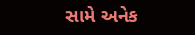સામે અનેક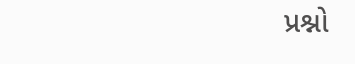પ્રશ્નો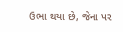ઉભા થયા છે, જેના પર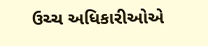ઉચ્ચ અધિકારીઓએ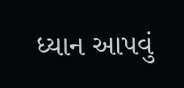ધ્યાન આપવું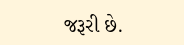જરૂરી છે.